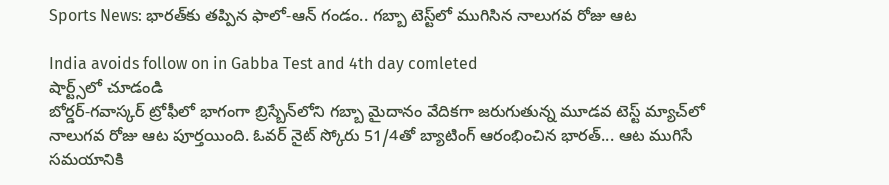Sports News: భారత్‌కు తప్పిన ఫాలో-ఆన్ గండం.. గబ్బా టెస్ట్‌లో ముగిసిన నాలుగవ రోజు ఆట

India avoids follow on in Gabba Test and 4th day comleted
షార్ట్స్‌లో చూడండి
బోర్డర్-గవాస్కర్ ట్రోఫీలో భాగంగా బ్రిస్బేన్‌లోని గబ్బా మైదానం వేదికగా జరుగుతున్న మూడవ టెస్ట్ మ్యాచ్‌లో నాలుగవ రోజు ఆట పూర్తయింది. ఓవర్ నైట్ స్కోరు 51/4తో బ్యాటింగ్ ఆరంభించిన భారత్... ఆట ముగిసే సమయానికి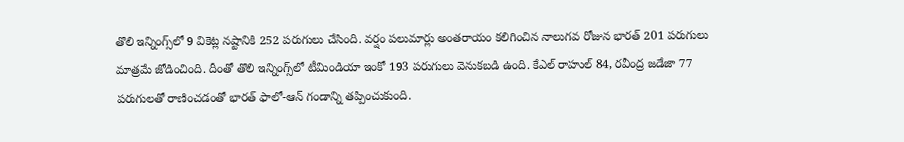తొలి ఇన్నింగ్స్‌లో 9 వికెట్ల నష్టానికి 252 పరుగులు చేసింది. వర్షం పలుమార్లు అంతరాయం కలిగించిన నాలుగవ రోజున భారత్ 201 పరుగులు మాత్రమే జోడించింది. దీంతో తొలి ఇన్నింగ్స్‌లో టీమిండియా ఇంకో 193 పరుగులు వెనుకబడి ఉంది. కేఎల్ రాహుల్ 84, రవీంద్ర జడేజా 77 పరుగులతో రాణించడంతో భారత్ ఫాలో-ఆన్ గండాన్ని తప్పించుకుంది.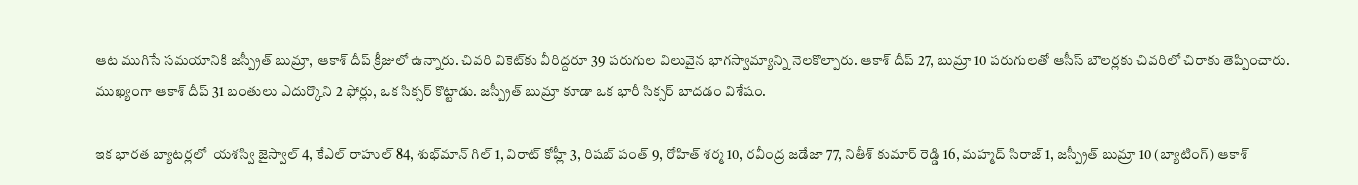ఆట ముగిసే సమయానికి జస్ప్రీత్ బుమ్రా, ఆకాశ్ దీప్ క్రీజులో ఉన్నారు. చివరి వికెట్‌కు వీరిద్దరూ 39 పరుగుల విలువైన భాగస్వామ్యాన్ని నెలకొల్పారు. ఆకాశ్ దీప్ 27, బుమ్రా 10 పరుగులతో ఆసీస్ బౌలర్లకు చివరిలో చిరాకు తెప్పించారు. ముఖ్యంగా ఆకాశ్ దీప్ 31 బంతులు ఎదుర్కొని 2 ఫోర్లు, ఒక సిక్సర్ కొట్టాడు. జస్ప్రీత్ బుమ్రా కూడా ఒక భారీ సిక్సర్ బాదడం విశేషం.

ఇక భారత బ్యాటర్లలో  యశస్వి జైస్వాల్ 4, కేఎల్ రాహుల్ 84, శుభ్‌మాన్ గిల్ 1, విరాట్ కోహ్లీ 3, రిషబ్ పంత్ 9, రోహిత్ శర్మ 10, రవీంద్ర జడేజా 77, నితీశ్ కుమార్ రెడ్డి 16, మహ్మద్ సిరాజ్ 1, జస్ప్రీత్ బుమ్రా 10 (బ్యాటింగ్) ఆకాశ్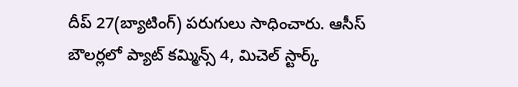దీప్ 27(బ్యాటింగ్) పరుగులు సాధించారు. ఆసీస్ బౌలర్లలో ప్యాట్ కమ్మిన్స్ 4, మిచెల్ స్టార్క్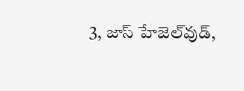3, జాస్ హేజెల్‌వుడ్,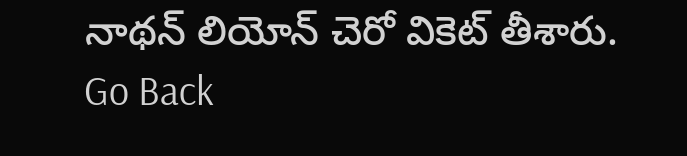నాథన్ లియోన్ చెరో వికెట్ తీశారు.
Go Back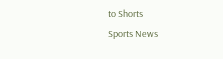to Shorts
Sports News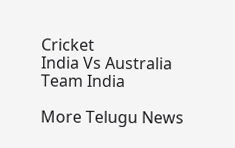Cricket
India Vs Australia
Team India

More Telugu News